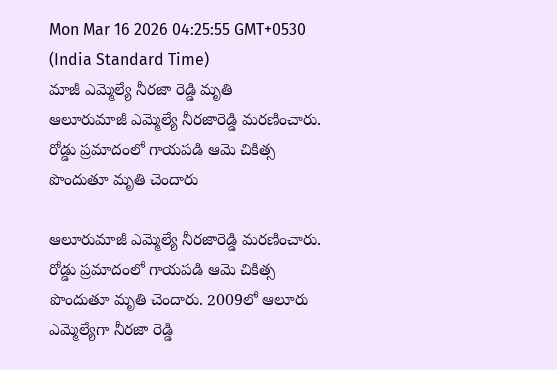Mon Mar 16 2026 04:25:55 GMT+0530 (India Standard Time)
మాజీ ఎమ్మెల్యే నీరజా రెడ్డి మృతి
ఆలూరుమాజీ ఎమ్మెల్యే నీరజారెడ్డి మరణించారు. రోడ్డు ప్రమాదంలో గాయపడి ఆమె చికిత్స పొందుతూ మృతి చెందారు

ఆలూరుమాజీ ఎమ్మెల్యే నీరజారెడ్డి మరణించారు. రోడ్డు ప్రమాదంలో గాయపడి ఆమె చికిత్స పొందుతూ మృతి చెందారు. 2009లో ఆలూరు ఎమ్మెల్యేగా నీరజా రెడ్డి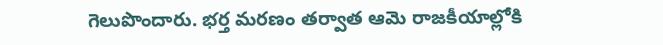గెలుపొందారు. భర్త మరణం తర్వాత ఆమె రాజకీయాల్లోకి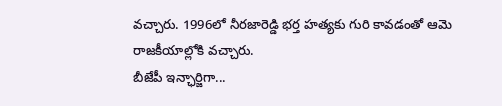వచ్చారు. 1996లో నీరజారెడ్డి భర్త హత్యకు గురి కావడంతో ఆమె రాజకీయాల్లోకి వచ్చారు.
బీజేపీ ఇన్ఛార్జిగా...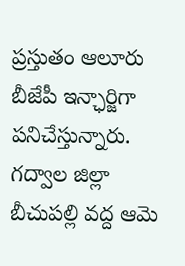ప్రస్తుతం ఆలూరు బీజేపీ ఇన్ఛార్జిగా పనిచేస్తున్నారు. గద్వాల జిల్లా బీచుపల్లి వద్ద ఆమె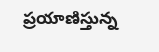ప్రయాణిస్తున్న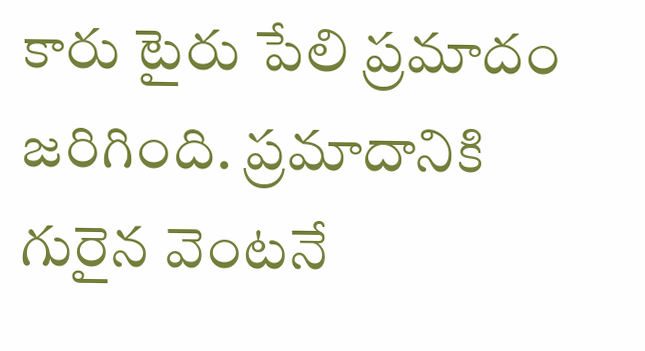కారు టైరు పేలి ప్రమాదం జరిగింది. ప్రమాదానికి గురైన వెంటనే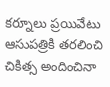కర్నూలు ప్రయివేటు ఆసుపత్రికి తరలించి చికిత్స అందించినా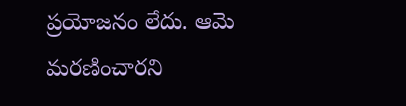ప్రయోజనం లేదు. ఆమె మరణించారని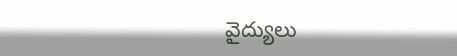వైద్యులు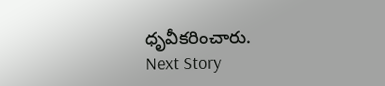ధృవీకరించారు.
Next Story